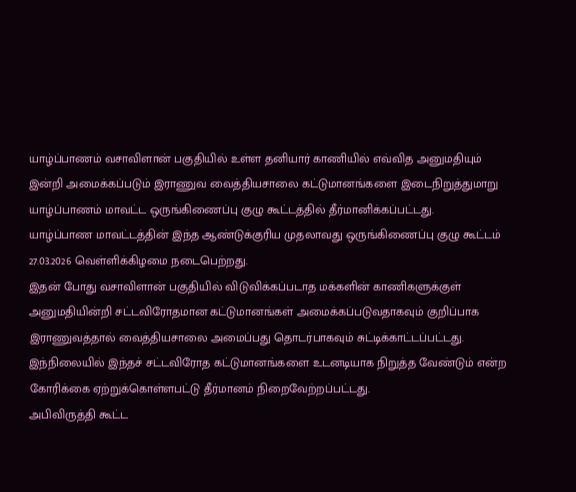யாழ்ப்பாணம் வசாவிளான் பகுதியில் உள்ள தனியார் காணியில் எவ்வித அனுமதியும் இன்றி அமைக்கப்படும் இராணுவ வைத்தியசாலை கட்டுமானங்களை இடைநிறுத்துமாறு யாழ்ப்பாணம் மாவட்ட ஒருங்கிணைப்பு குழு கூட்டத்தில் தீர்மானிக்கப்பட்டது.
யாழ்ப்பாண மாவட்டத்தின் இந்த ஆண்டுக்குரிய முதலாவது ஒருங்கிணைப்பு குழு கூட்டம் 27.03.2026 வெள்ளிக்கிழமை நடைபெற்றது.
இதன் போது வசாவிளான் பகுதியில் விடுவிக்கப்படாத மக்களின் காணிகளுக்குள் அனுமதியின்றி சட்டவிரோதமான கட்டுமானங்கள் அமைக்கப்படுவதாகவும் குறிப்பாக இராணுவத்தால் வைத்தியசாலை அமைப்பது தொடர்பாகவும் சுட்டிக்காட்டப்பட்டது.
இந்நிலையில் இந்தச் சட்டவிரோத கட்டுமானங்களை உடனடியாக நிறுத்த வேண்டும் என்ற கோரிக்கை ஏற்றுக்கொள்ளபட்டு தீர்மானம் நிறைவேற்றப்பட்டது.
அபிவிருத்தி கூட்ட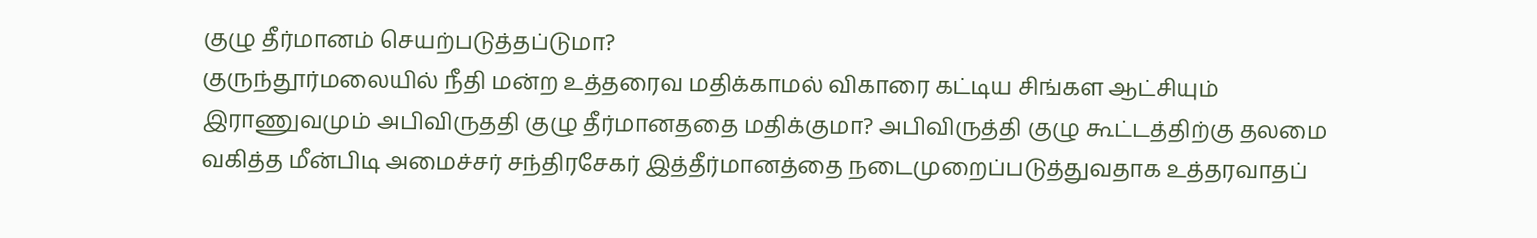குழு தீர்மானம் செயற்படுத்தப்டுமா?
குருந்தூர்மலையில் நீதி மன்ற உத்தரைவ மதிக்காமல் விகாரை கட்டிய சிங்கள ஆட்சியும் இராணுவமும் அபிவிருததி குழு தீர்மானததை மதிக்குமா? அபிவிருத்தி குழு கூட்டத்திற்கு தலமை வகித்த மீன்பிடி அமைச்சர் சந்திரசேகர் இத்தீர்மானத்தை நடைமுறைப்படுத்துவதாக உத்தரவாதப்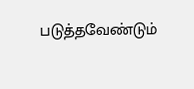படுத்தவேண்டும்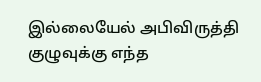இல்லையேல் அபிவிருத்தி குழுவுக்கு எந்த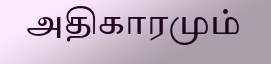அதிகாரமும்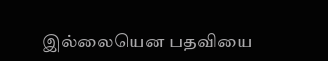இல்லையென பதவியை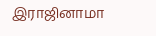இராஜினாமா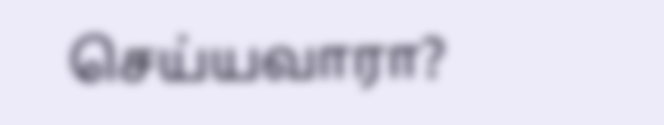செய்யவாரா?